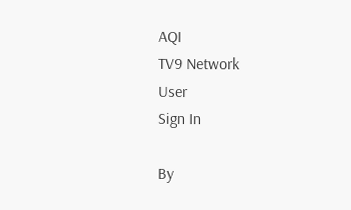AQI
TV9 Network
User
Sign In

By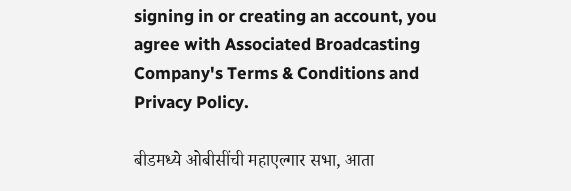signing in or creating an account, you agree with Associated Broadcasting Company's Terms & Conditions and Privacy Policy.

बीडमध्ये ओबीसींची महाएल्गार सभा, आता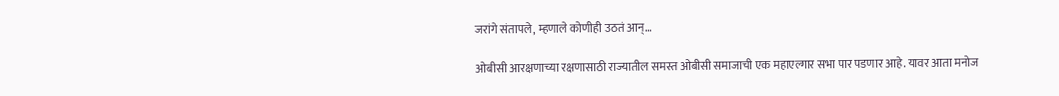जरांगे संतापले, म्हणाले कोणीही उठतं आन्…

ओबीसी आरक्षणाच्या रक्षणासाठी राज्यातील समस्त ओबीसी समाजाची एक महाएल्गार सभा पार पडणार आहे. यावर आता मनोज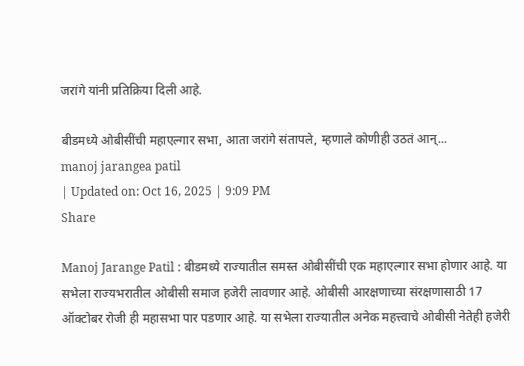जरांगे यांनी प्रतिक्रिया दिली आहे.

बीडमध्ये ओबीसींची महाएल्गार सभा, आता जरांगे संतापले, म्हणाले कोणीही उठतं आन्...
manoj jarangea patil
| Updated on: Oct 16, 2025 | 9:09 PM
Share

Manoj Jarange Patil : बीडमध्ये राज्यातील समस्त ओबीसींची एक महाएल्गार सभा होणार आहे. या सभेला राज्यभरातील ओबीसी समाज हजेरी लावणार आहे. ओबीसी आरक्षणाच्या संरक्षणासाठी 17 ऑक्टोबर रोजी ही महासभा पार पडणार आहे. या सभेला राज्यातील अनेक महत्त्वाचे ओबीसी नेतेही हजेरी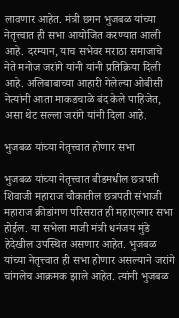लावणार आहेत. मंत्री छगन भुजबळ यांच्या नेतृत्त्वात ही सभा आयोजित करण्यात आली आहे. दरम्यान, याच सभेवर मराठा समाजाचे नेते मनोज जरांगे यांनी यांनी प्रतिक्रिया दिली आहे. अलिबाबाच्या आहारी गेलेल्या ओबीसी नेत्यांनी आता माकडचाळे बंद केले पाहिजेत, असा थेट सल्ला जरांगे यांनी दिला आहे.

भुजबळ यांच्या नेतृत्त्वात होणार सभा

भुजबळ यांच्या नेतृत्त्वात बीडमधील छत्रपती शिवाजी महाराज चौकातील छत्रपती संभाजी महाराज क्रीडांगण परिसरात ही महाएल्गार सभा होईल. या सभेला माजी मंत्री धनंजय मुंडे हेदेखील उपस्थित असणार आहेत. भुजबळ यांच्या नेतृत्त्वात ही सभा होणार असल्याने जरांगे चांगलेच आक्रमक झाले आहेत. त्यांनी भुजबळ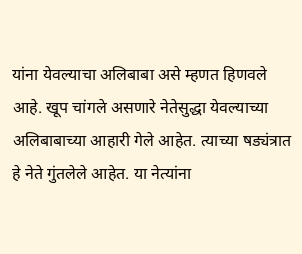यांना येवल्याचा अलिबाबा असे म्हणत हिणवले आहे. खूप चांगले असणारे नेतेसुद्धा येवल्याच्या अलिबाबाच्या आहारी गेले आहेत. त्याच्या षड्यंत्रात हे नेते गुंतलेले आहेत. या नेत्यांना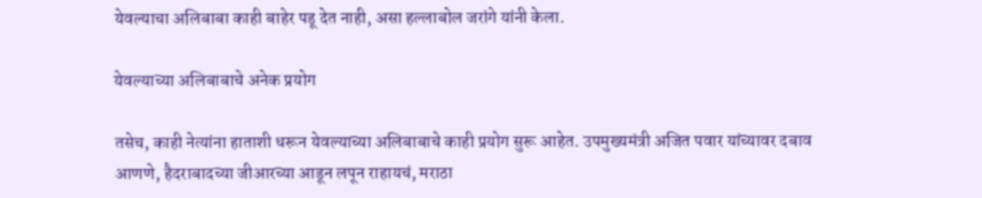येवल्याचा अलिबाबा काही बाहेर पडू देत नाही, असा हल्लाबोल जरांगे यांनी केला.

येवल्याच्या अलिबाबाचे अनेक प्रयोग

तसेच, काही नेत्यांना हाताशी धरून येवल्याच्या अलिबाबाचे काही प्रयोग सुरू आहेत. उपमुख्यमंत्री अजित पवार यांच्यावर दबाव आणणे, हैदराबादच्या जीआरच्या आडून लपून राहायचं, मराठा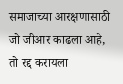समाजाच्या आरक्षणासाठी जो जीआर काढला आहे, तो रद्द करायला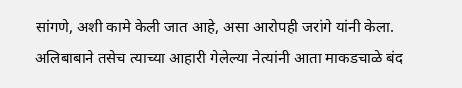सांगणे, अशी कामे केली जात आहे, असा आरोपही जरांगे यांनी केला. अलिबाबाने तसेच त्याच्या आहारी गेलेल्या नेत्यांनी आता माकडचाळे बंद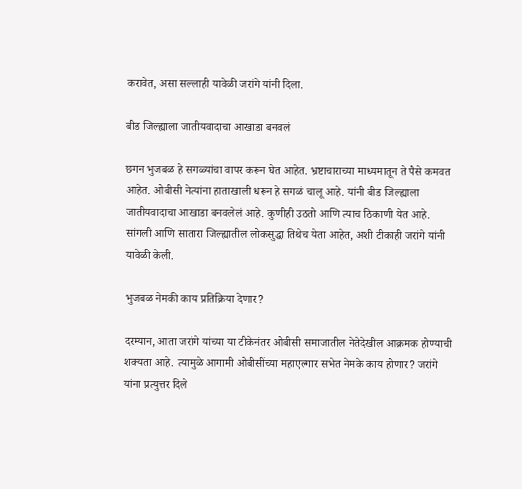करावेत, असा सल्लाही यावेळी जरांगे यांनी दिला.

बीड जिल्ह्याला जातीयवादाचा आखाडा बनवलं

छगन भुजबळ हे सगळ्यांचा वापर करून घेत आहेत. भ्रष्टाचाराच्या माध्यमातून ते पैसे कमवत आहेत. ओबीसी नेत्यांना हाताखाली धरून हे सगळं चालू आहे. यांनी बीड जिल्ह्याला जातीयवादाचा आखाडा बनवलेलं आहे. कुणीही उठतो आणि त्याच ठिकाणी येत आहे. सांगली आणि सातारा जिल्ह्यातील लोकसुद्धा तिथेच येता आहेत, अशी टीकाही जरांगे यांनी यावेळी केली.

भुजबळ नेमकी काय प्रतिक्रिया देणार?

दरम्यान, आता जरांगे यांच्या या टीकेनंतर ओबीसी समाजातील नेतेदेखील आक्रमक होण्याची शक्यता आहे. त्यामुळे आगामी ओबीसींच्या महाएल्गार सभेत नेमके काय होणार? जरांगे यांना प्रत्युत्तर दिले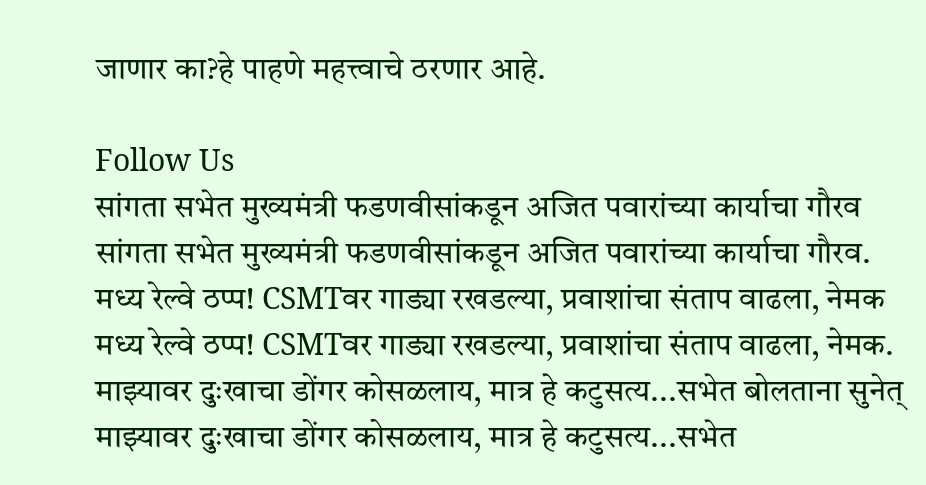जाणार का?हे पाहणे महत्त्वाचे ठरणार आहे.

Follow Us
सांगता सभेत मुख्यमंत्री फडणवीसांकडून अजित पवारांच्या कार्याचा गौरव
सांगता सभेत मुख्यमंत्री फडणवीसांकडून अजित पवारांच्या कार्याचा गौरव.
मध्य रेल्वे ठप्प! CSMTवर गाड्या रखडल्या, प्रवाशांचा संताप वाढला, नेमक
मध्य रेल्वे ठप्प! CSMTवर गाड्या रखडल्या, प्रवाशांचा संताप वाढला, नेमक.
माझ्यावर दुःखाचा डोंगर कोसळलाय, मात्र हे कटुसत्य...सभेत बोलताना सुनेत्
माझ्यावर दुःखाचा डोंगर कोसळलाय, मात्र हे कटुसत्य...सभेत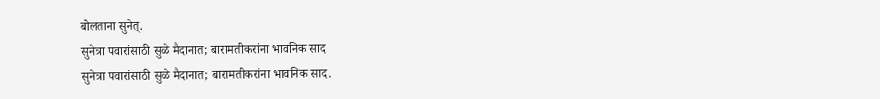बोलताना सुनेत्.
सुनेत्रा पवारांसाठी सुळे मैदानात; बारामतीकरांना भावनिक साद
सुनेत्रा पवारांसाठी सुळे मैदानात; बारामतीकरांना भावनिक साद.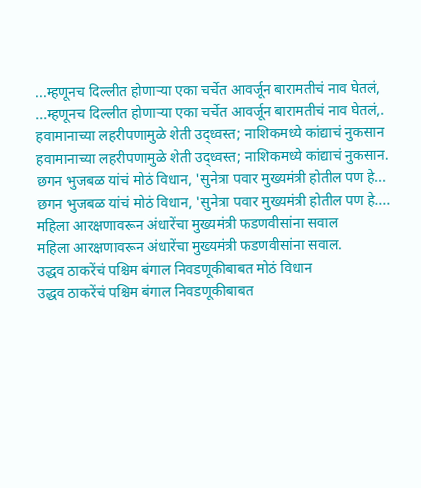...म्हणूनच दिल्लीत होणाऱ्या एका चर्चेत आवर्जून बारामतीचं नाव घेतलं,
...म्हणूनच दिल्लीत होणाऱ्या एका चर्चेत आवर्जून बारामतीचं नाव घेतलं,.
हवामानाच्या लहरीपणामुळे शेती उद्ध्वस्त; नाशिकमध्ये कांद्याचं नुकसान
हवामानाच्या लहरीपणामुळे शेती उद्ध्वस्त; नाशिकमध्ये कांद्याचं नुकसान.
छगन भुजबळ यांचं मोठं विधान, 'सुनेत्रा पवार मुख्यमंत्री होतील पण हे...
छगन भुजबळ यांचं मोठं विधान, 'सुनेत्रा पवार मुख्यमंत्री होतील पण हे....
महिला आरक्षणावरून अंधारेंचा मुख्यमंत्री फडणवीसांना सवाल
महिला आरक्षणावरून अंधारेंचा मुख्यमंत्री फडणवीसांना सवाल.
उद्धव ठाकरेंचं पश्चिम बंगाल निवडणूकीबाबत मोठं विधान
उद्धव ठाकरेंचं पश्चिम बंगाल निवडणूकीबाबत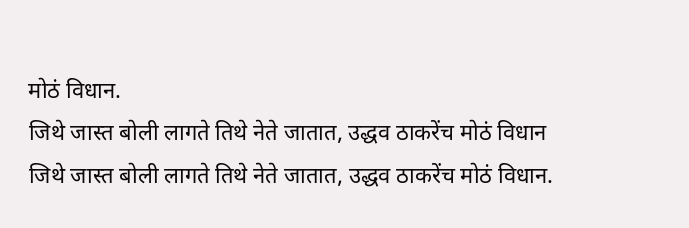मोठं विधान.
जिथे जास्त बोली लागते तिथे नेते जातात, उद्धव ठाकरेंच मोठं विधान
जिथे जास्त बोली लागते तिथे नेते जातात, उद्धव ठाकरेंच मोठं विधान.